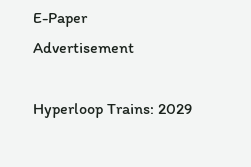E-Paper
Advertisement

Hyperloop Trains: 2029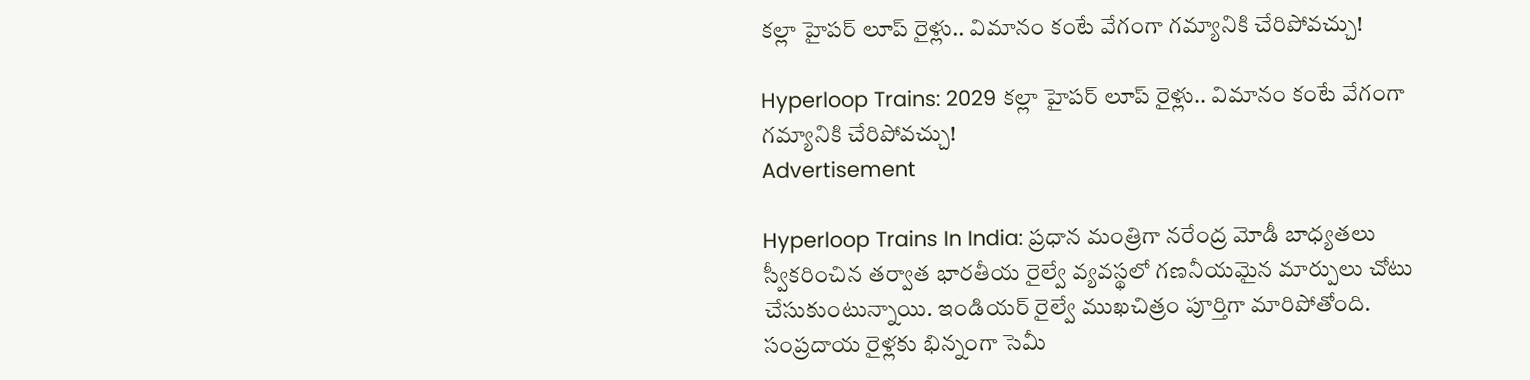కల్లా హైపర్‌ లూప్ రైళ్లు.. విమానం కంటే వేగంగా గమ్యానికి చేరిపోవచ్చు!

Hyperloop Trains: 2029 కల్లా హైపర్‌ లూప్ రైళ్లు.. విమానం కంటే వేగంగా గమ్యానికి చేరిపోవచ్చు!
Advertisement

Hyperloop Trains In India: ప్రధాన మంత్రిగా నరేంద్ర మోడీ బాధ్యతలు స్వీకరించిన తర్వాత భారతీయ రైల్వే వ్యవస్థలో గణనీయమైన మార్పులు చోటు చేసుకుంటున్నాయి. ఇండియర్ రైల్వే ముఖచిత్రం పూర్తిగా మారిపోతోంది. సంప్రదాయ రైళ్లకు భిన్నంగా సెమీ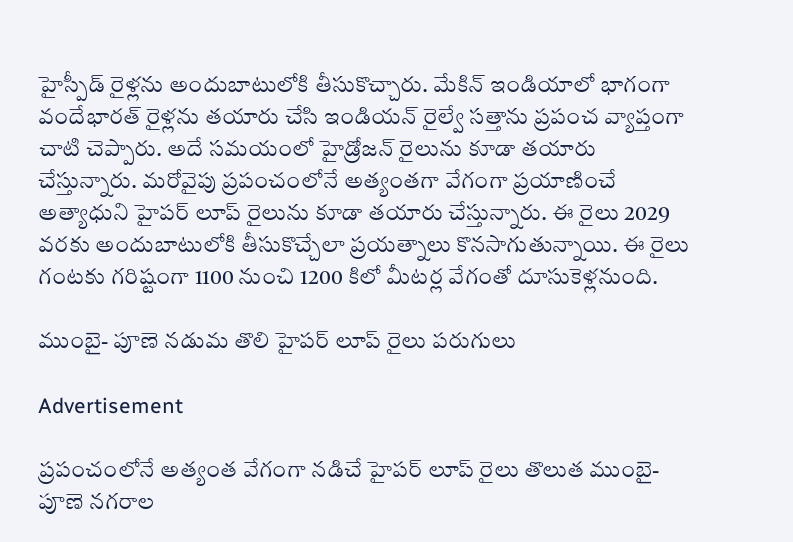హైస్పీడ్ రైళ్లను అందుబాటులోకి తీసుకొచ్చారు. మేకిన్ ఇండియాలో భాగంగా వందేభారత్ రైళ్లను తయారు చేసి ఇండియన్ రైల్వే సత్తాను ప్రపంచ వ్యాప్తంగా చాటి చెప్పారు. అదే సమయంలో హైడ్రోజన్ రైలును కూడా తయారు చేస్తున్నారు. మరోవైపు ప్రపంచంలోనే అత్యంతగా వేగంగా ప్రయాణించే అత్యాధుని హైపర్ లూప్ రైలును కూడా తయారు చేస్తున్నారు. ఈ రైలు 2029 వరకు అందుబాటులోకి తీసుకొచ్చేలా ప్రయత్నాలు కొనసాగుతున్నాయి. ఈ రైలు గంటకు గరిష్టంగా 1100 నుంచి 1200 కిలో మీటర్ల వేగంతో దూసుకెళ్లనుంది.

ముంబై- పూణె నడుమ తొలి హైపర్ లూప్ రైలు పరుగులు

Advertisement

ప్రపంచంలోనే అత్యంత వేగంగా నడిచే హైపర్ లూప్ రైలు తొలుత ముంబై- పూణె నగరాల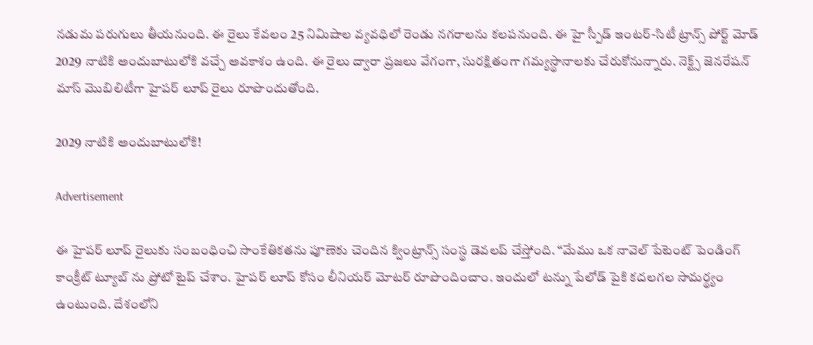నడుమ పరుగులు తీయనుంది. ఈ రైలు కేవలం 25 నిమిషాల వ్యవధిలో రెండు నగరాలను కలపనుంది. ఈ హై స్పీడ్ ఇంటర్-సిటీ ట్రాన్స్‌ పోర్ట్ మోడ్ 2029 నాటికి అందుబాటులోకి వచ్చే అవకాశం ఉంది. ఈ రైలు ద్వారా ప్రజలు వేగంగా, సురక్షితంగా గమ్యస్థానాలకు చేరుకోనున్నారు. నెక్ట్స్ జెనరేషన్ మాస్ మొబిలిటీగా హైపర్ లూప్ రైలు రూపొందుతోంది.

2029 నాటికి అందుబాటులోకి!

Advertisement

ఈ హైపర్ లూప్ రైలుకు సంబంధించి సాంకేతికతను పూణెకు చెందిన క్వింట్రాన్స్ సంస్థ డెవలప్ చేస్తోంది. “మేము ఒక నావెల్ పేటెంట్ పెండింగ్ కాంక్రీట్ ట్యూబ్‌ ను ప్రోటో టైప్ చేశాం. హైపర్‌ లూప్ కోసం లీనియర్ మోటర్‌ రూపొందించాం. ఇందులో టన్ను పేలోడ్ పైకి కదలగల సామర్థ్యం ఉంటుంది. దేశంలోని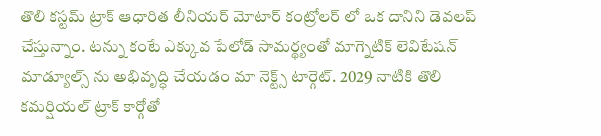తొలి కస్టమ్ ట్రాక్ ఆధారిత లీనియర్ మోటార్ కంట్రోలర్‌ లో ఒక దానిని డెవలప్ చేస్తున్నాం. టన్ను కంటే ఎక్కువ పేలోడ్ సామర్థ్యంతో మాగ్నెటిక్ లెవిటేషన్ మాడ్యూల్స్‌ ను అభివృద్ధి చేయడం మా నెక్ట్స్ టార్గెట్. 2029 నాటికి తొలి కమర్షియల్ ట్రాక్ కార్గోతో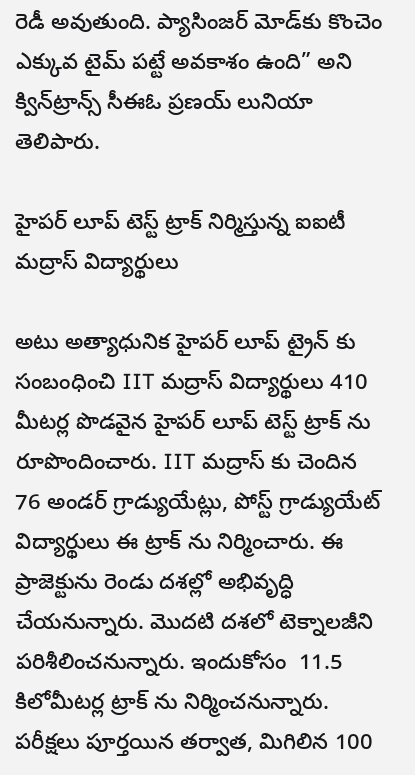రెడీ అవుతుంది. ప్యాసింజర్ మోడ్‌కు కొంచెం ఎక్కువ టైమ్ పట్టే అవకాశం ఉంది” అని క్విన్‌ట్రాన్స్ సీఈఓ ప్రణయ్ లునియా తెలిపారు.

హైపర్ లూప్ టెస్ట్ ట్రాక్ నిర్మిస్తున్న ఐఐటీ మద్రాస్ విద్యార్థులు

అటు అత్యాధునిక హైపర్ లూప్ ట్రైన్ కు సంబంధించి IIT మద్రాస్ విద్యార్థులు 410 మీటర్ల పొడవైన హైపర్‌ లూప్ టెస్ట్ ట్రాక్‌ ను రూపొందించారు. IIT మద్రాస్ కు చెందిన 76 అండర్ గ్రాడ్యుయేట్లు, పోస్ట్ గ్రాడ్యుయేట్ విద్యార్థులు ఈ ట్రాక్ ను నిర్మించారు. ఈ ప్రాజెక్టును రెండు దశల్లో అభివృద్ధి చేయనున్నారు. మొదటి దశలో టెక్నాలజీని పరిశీలించనున్నారు. ఇందుకోసం  11.5 కిలోమీటర్ల ట్రాక్‌ ను నిర్మించనున్నారు. పరీక్షలు పూర్తయిన తర్వాత, మిగిలిన 100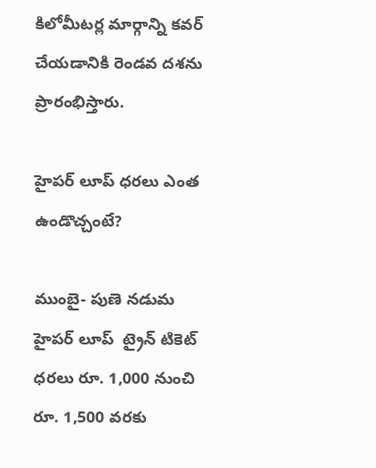కిలోమీటర్ల మార్గాన్ని కవర్ చేయడానికి రెండవ దశను ప్రారంభిస్తారు.

హైపర్ లూప్ ధరలు ఎంత ఉండొచ్చంటే?

ముంబై- పుణె నడుమ  హైపర్‌ లూప్‌  ట్రైన్ టికెట్ ధరలు రూ. 1,000 నుంచి రూ. 1,500 వరకు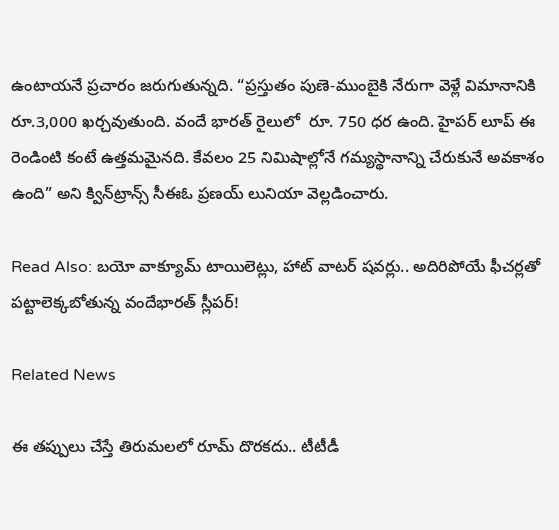ఉంటాయనే ప్రచారం జరుగుతున్నది. “ప్రస్తుతం పుణె-ముంబైకి నేరుగా వెళ్లే విమానానికి రూ.3,000 ఖర్చవుతుంది. వందే భారత్ రైలులో  రూ. 750 ధర ఉంది. హైపర్‌ లూప్ ఈ రెండింటి కంటే ఉత్తమమైనది. కేవలం 25 నిమిషాల్లోనే గమ్యస్థానాన్ని చేరుకునే అవకాశం ఉంది” అని క్విన్‌ట్రాన్స్ సీఈఓ ప్రణయ్ లునియా వెల్లడించారు.

Read Also: బయో వాక్యూమ్ టాయిలెట్లు, హాట్ వాటర్ షవర్లు.. అదిరిపోయే ఫీచర్లతో పట్టాలెక్కబోతున్న వందేభారత్ స్లీపర్!

Related News

ఈ తప్పులు చేస్తే తిరుమలలో రూమ్ దొరకదు.. టీటీడీ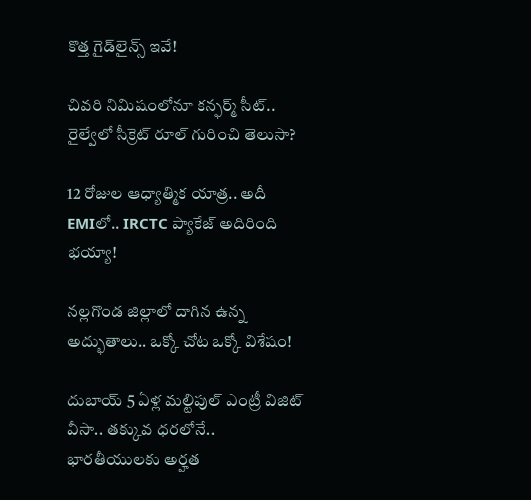కొత్త గైడ్‌లైన్స్ ఇవే!

చివరి నిమిషంలోనూ కన్ఫర్మ్ సీట్.. రైల్వేలో సీక్రెట్ రూల్ గురించి తెలుసా?

12 రోజుల ఆధ్యాత్మిక యాత్ర.. అదీ EMIలో.. IRCTC ప్యాకేజ్ అదిరింది భయ్యా!

నల్లగొండ జిల్లాలో దాగిన ఉన్న అద్భుతాలు.. ఒక్కో చోట ఒక్కో విశేషం!

దుబాయ్ 5 ఏళ్ల మల్టిపుల్ ఎంట్రీ విజిట్ వీసా.. తక్కువ ధరలోనే.. భారతీయులకు అర్హత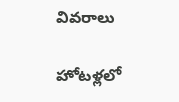వివరాలు

హోటళ్లలో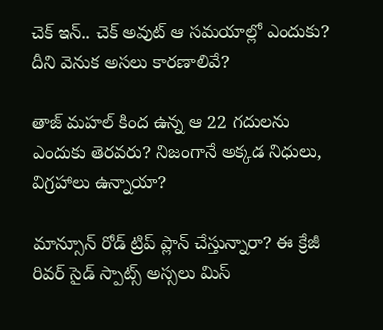చెక్ ఇన్.. చెక్ అవుట్ ఆ సమయాల్లో ఎందుకు? దీని వెనుక అసలు కారణాలివే?

తాజ్ మహల్ కింద ఉన్న ఆ 22 గదులను ఎందుకు తెరవరు? నిజంగానే అక్కడ నిధులు, విగ్రహాలు ఉన్నాయా?

మాన్సూన్ రోడ్ ట్రిప్ ప్లాన్ చేస్తున్నారా? ఈ క్రేజీ రివర్‌ సైడ్ స్పాట్స్ అస్సలు మిస్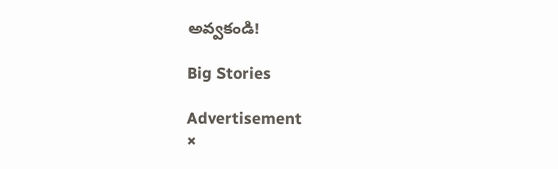అవ్వకండి!

Big Stories

Advertisement
×